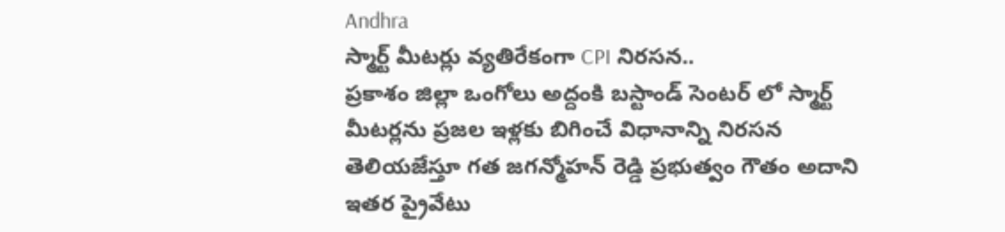Andhra
స్మార్ట్ మీటర్లు వ్యతిరేకంగా CPI నిరసన..
ప్రకాశం జిల్లా ఒంగోలు అద్దంకి బస్టాండ్ సెంటర్ లో స్మార్ట్ మీటర్లను ప్రజల ఇళ్లకు బిగించే విధానాన్ని నిరసన తెలియజేస్తూ గత జగన్మోహన్ రెడ్డి ప్రభుత్వం గౌతం అదాని ఇతర ప్రైవేటు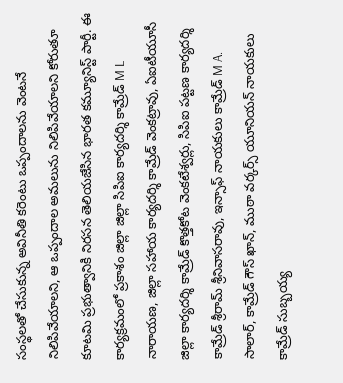సంస్థలతో చేసుకున్న అవినీతి కరెంటు ఒప్పందాలను వెంటనే నిలిపివేయాలని, ఆ ఒప్పందాల అమలును నిలిపివేయాలని కోరుతూ కూటమి ప్రభుత్వానికి నిరసన తెలియజేసిన భారత కమ్యూనిస్ట్ పార్టీ. ఈ కార్యక్రమంలో ప్రకాశం జిల్లా జిల్లా సిపిఐ కార్యదర్శి కామ్రేడ్ M L నారాయణ, జిల్లా సహాయ కార్యదర్శి కామ్రేడ్ వెంకట్రావు, ఏఐటీయూసీ జిల్లా కార్యదర్శి కామ్రేడ్ కొత్తకోట వెంకటేశ్వర్లు, సిపిఐ పట్టణ కార్యదర్శి కామ్రేడ్ శ్రీరామ్ శ్రీనివాసరావు, ఇన్సాఫ్ నాయకులు కామ్రేడ్ M A. సాలార్, కామ్రేడ్ గౌస్ ఖాన్, ముఠా వర్కర్స్ యూనియన్ నాయకులు కామ్రేడ్ సుబ్బయ్య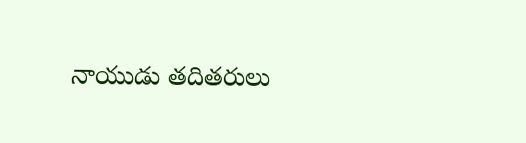నాయుడు తదితరులు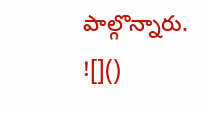పాల్గొన్నారు.
![]()